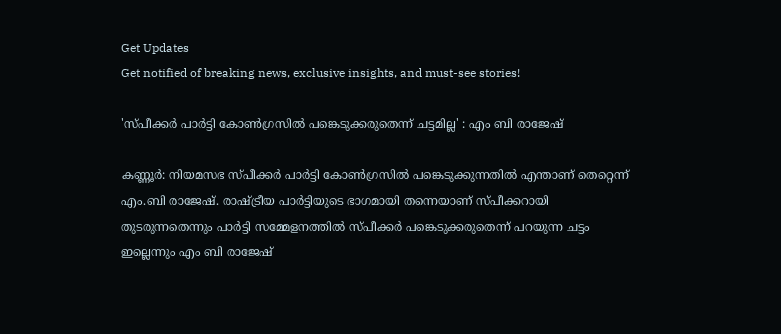Get Updates
Get notified of breaking news, exclusive insights, and must-see stories!

'സ്പീക്കര്‍ പാര്‍ട്ടി കോണ്‍ഗ്രസില്‍ പങ്കെടുക്കരുതെന്ന് ചട്ടമില്ല' : എം ബി രാജേഷ്

കണ്ണൂര്‍: നിയമസഭ സ്പീക്കര്‍ പാര്‍ട്ടി കോണ്‍ഗ്രസില്‍ പങ്കെടുക്കുന്നതില്‍ എന്താണ് തെറ്റെന്ന് എം.ബി രാജേഷ്. രാഷ്ട്രീയ പാര്‍ട്ടിയുടെ ഭാഗമായി തന്നെയാണ് സ്പീക്കറായി തുടരുന്നതെന്നും പാര്‍ട്ടി സമ്മേളനത്തില്‍ സ്പീക്കര്‍ പങ്കെടുക്കരുതെന്ന് പറയുന്ന ചട്ടം ഇല്ലെന്നും എം ബി രാജേഷ്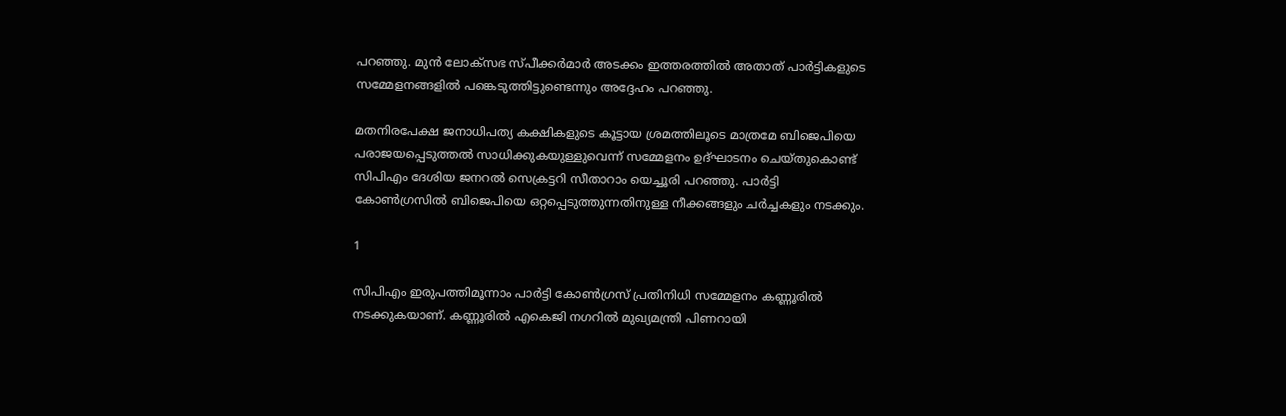പറഞ്ഞു. മുന്‍ ലോക്‌സഭ സ്പീക്കര്‍മാര്‍ അടക്കം ഇത്തരത്തില്‍ അതാത് പാര്‍ട്ടികളുടെ സമ്മേളനങ്ങളില്‍ പങ്കെടുത്തിട്ടുണ്ടെന്നും അദ്ദേഹം പറഞ്ഞു.

മതനിരപേക്ഷ ജനാധിപത്യ കക്ഷികളുടെ കൂട്ടായ ശ്രമത്തിലൂടെ മാത്രമേ ബിജെപിയെ പരാജയപ്പെടുത്തല്‍ സാധിക്കുകയുള്ളുവെന്ന് സമ്മേളനം ഉദ്ഘാടനം ചെയ്തുകൊണ്ട് സിപിഎം ദേശിയ ജനറല്‍ സെക്രട്ടറി സീതാറാം യെച്ചൂരി പറഞ്ഞു. പാര്‍ട്ടി കോണ്‍ഗ്രസില്‍ ബിജെപിയെ ഒറ്റപ്പെടുത്തുന്നതിനുള്ള നീക്കങ്ങളും ചര്‍ച്ചകളും നടക്കും.

1

സിപിഎം ഇരുപത്തിമൂന്നാം പാര്‍ട്ടി കോണ്‍ഗ്രസ് പ്രതിനിധി സമ്മേളനം കണ്ണൂരില്‍ നടക്കുകയാണ്. കണ്ണൂരില്‍ എകെജി നഗറില്‍ മുഖ്യമന്ത്രി പിണറായി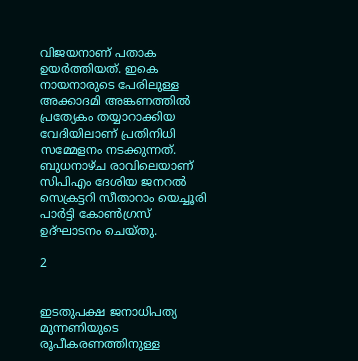വിജയനാണ് പതാക ഉയര്‍ത്തിയത്. ഇകെ നായനാരുടെ പേരിലുള്ള അക്കാദമി അങ്കണത്തില്‍ പ്രത്യേകം തയ്യാറാക്കിയ വേദിയിലാണ് പ്രതിനിധി സമ്മേളനം നടക്കുന്നത്. ബുധനാഴ്ച രാവിലെയാണ് സിപിഎം ദേശിയ ജനറല്‍ സെക്രട്ടറി സീതാറാം യെച്ചൂരി പാര്‍ട്ടി കോണ്‍ഗ്രസ് ഉദ്ഘാടനം ചെയ്തു.

2


ഇടതുപക്ഷ ജനാധിപത്യ മുന്നണിയുടെ രൂപീകരണത്തിനുള്ള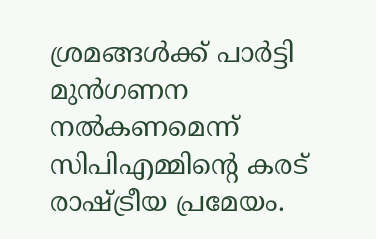ശ്രമങ്ങള്‍ക്ക് പാര്‍ട്ടി മുന്‍ഗണന നല്‍കണമെന്ന് സിപിഎമ്മിന്റെ കരട് രാഷ്ട്രീയ പ്രമേയം.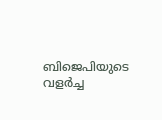ബിജെപിയുടെ വളര്‍ച്ച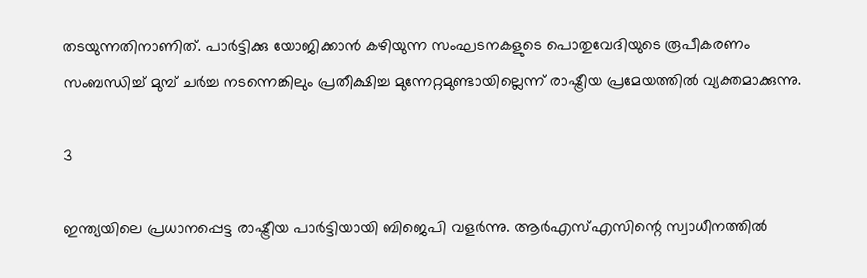തടയുന്നതിനാണിത്. പാര്‍ട്ടിക്കു യോജിക്കാന്‍ കഴിയുന്ന സംഘടനകളുടെ പൊതുവേദിയുടെ രൂപീകരണം സംബന്ധിച്ച് മുമ്പ് ചര്‍ച്ച നടന്നെങ്കിലും പ്രതീക്ഷിച്ച മുന്നേറ്റമുണ്ടായില്ലെന്ന് രാഷ്ട്രീയ പ്രമേയത്തില്‍ വ്യക്തമാക്കുന്നു.

3

ഇന്ത്യയിലെ പ്രധാനപ്പെട്ട രാഷ്ട്രീയ പാര്‍ട്ടിയായി ബിജെപി വളര്‍ന്നു. ആര്‍എസ്എസിന്റെ സ്വാധീനത്തില്‍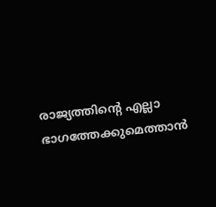രാജ്യത്തിന്റെ എല്ലാ ഭാഗത്തേക്കുമെത്താന്‍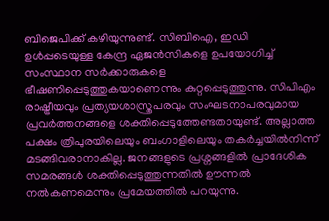ബിജെപിക്ക് കഴിയുന്നുണ്ട്. സിബിഐ, ഇഡി ഉള്‍പ്പടെയുള്ള കേന്ദ്ര ഏജന്‍സികളെ ഉപയോഗിച്ച് സംസ്ഥാന സര്‍ക്കാരുകളെ ഭീഷണിപ്പെടുത്തുകയാണെന്നും കുറ്റപ്പെടുത്തുന്നു. സിപിഎം രാഷ്ട്രീയവും പ്രത്യയശാസ്ത്രപരവും സംഘടനാപരവുമായ പ്രവര്‍ത്തനങ്ങളെ ശക്തിപ്പെടുത്തേണ്ടതായുണ്ട്. അല്ലാത്ത പക്ഷം ത്രിപുരയിലെയും ബംഗാളിലെയും തകര്‍ച്ചയില്‍നിന്ന് മടങ്ങിവരാനാകില്ല. ജനങ്ങളുടെ പ്രശ്നങ്ങളില്‍ പ്രാദേശിക സമരങ്ങള്‍ ശക്തിപ്പെടുത്തുന്നതില്‍ ഊന്നല്‍ നല്‍കണമെന്നും പ്രമേയത്തില്‍ പറയുന്നു.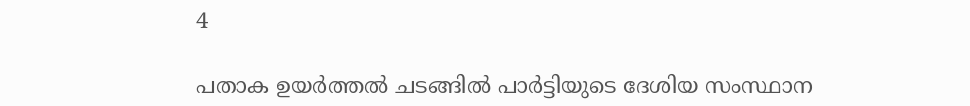4

പതാക ഉയര്‍ത്തല്‍ ചടങ്ങില്‍ പാര്‍ട്ടിയുടെ ദേശിയ സംസ്ഥാന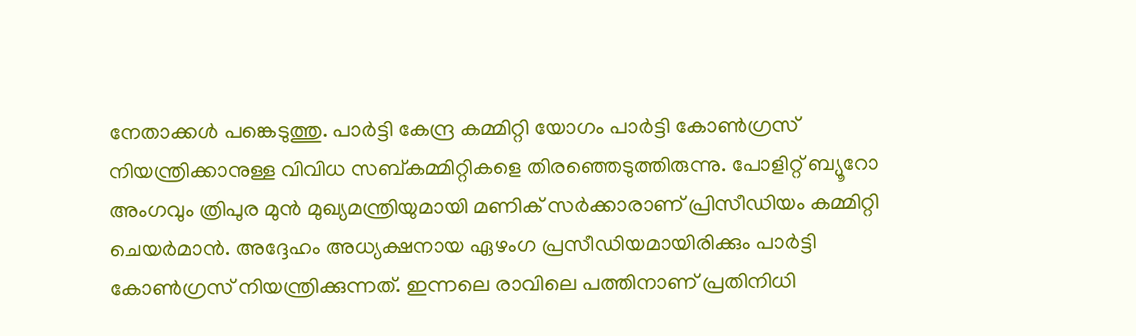നേതാക്കള്‍ പങ്കെടുത്തു. പാര്‍ട്ടി കേന്ദ്ര കമ്മിറ്റി യോഗം പാര്‍ട്ടി കോണ്‍ഗ്രസ് നിയന്ത്രിക്കാനുള്ള വിവിധ സബ്കമ്മിറ്റികളെ തിരഞ്ഞെടുത്തിരുന്നു. പോളിറ്റ് ബ്യൂറോ അംഗവും ത്രിപുര മുന്‍ മുഖ്യമന്ത്രിയുമായി മണിക് സര്‍ക്കാരാണ് പ്രിസീഡിയം കമ്മിറ്റി ചെയര്‍മാന്‍. അദ്ദേഹം അധ്യക്ഷനായ ഏഴംഗ പ്രസീഡിയമായിരിക്കും പാര്‍ട്ടി കോണ്‍ഗ്രസ് നിയന്ത്രിക്കുന്നത്. ഇന്നലെ രാവിലെ പത്തിനാണ് പ്രതിനിധി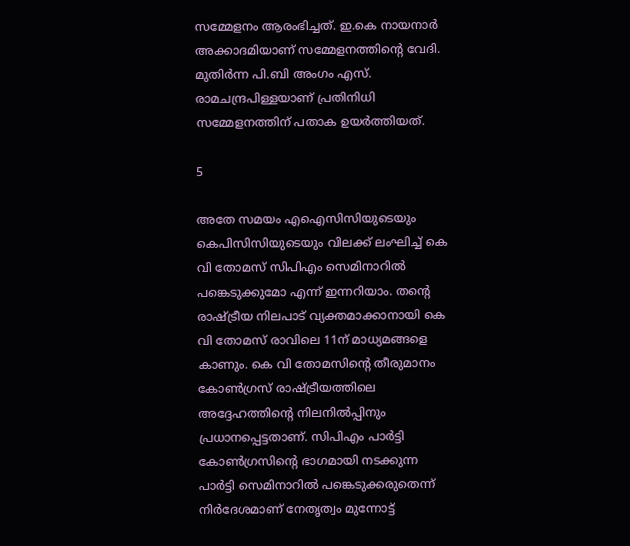സമ്മേളനം ആരംഭിച്ചത്. ഇ.കെ നായനാര്‍ അക്കാദമിയാണ് സമ്മേളനത്തിന്റെ വേദി. മുതിര്‍ന്ന പി.ബി അംഗം എസ്. രാമചന്ദ്രപിള്ളയാണ് പ്രതിനിധി സമ്മേളനത്തിന് പതാക ഉയര്‍ത്തിയത്.

5

അതേ സമയം എഐസിസിയുടെയും കെപിസിസിയുടെയും വിലക്ക് ലംഘിച്ച് കെ വി തോമസ് സിപിഎം സെമിനാറില്‍ പങ്കെടുക്കുമോ എന്ന് ഇന്നറിയാം. തന്റെ രാഷ്ട്രീയ നിലപാട് വ്യക്തമാക്കാനായി കെ വി തോമസ് രാവിലെ 11ന് മാധ്യമങ്ങളെ കാണും. കെ വി തോമസിന്റെ തീരുമാനം കോണ്‍ഗ്രസ് രാഷ്ട്രീയത്തിലെ അദ്ദേഹത്തിന്റെ നിലനില്‍പ്പിനും പ്രധാനപ്പെട്ടതാണ്. സിപിഎം പാര്‍ട്ടി കോണ്‍ഗ്രസിന്റെ ഭാഗമായി നടക്കുന്ന പാര്‍ട്ടി സെമിനാറില്‍ പങ്കെടുക്കരുതെന്ന് നിര്‍ദേശമാണ് നേതൃത്വം മുന്നോട്ട്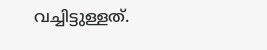വച്ചിട്ടുള്ളത്.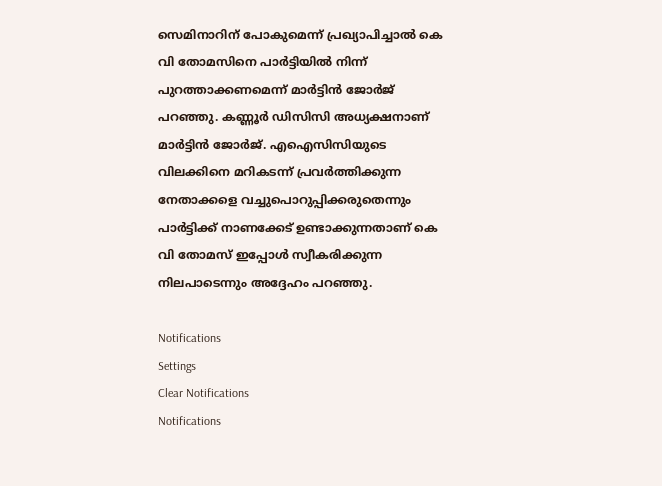സെമിനാറിന് പോകുമെന്ന് പ്രഖ്യാപിച്ചാല്‍ കെ വി തോമസിനെ പാര്‍ട്ടിയില്‍ നിന്ന് പുറത്താക്കണമെന്ന് മാര്‍ട്ടിന്‍ ജോര്‍ജ് പറഞ്ഞു. കണ്ണൂര്‍ ഡിസിസി അധ്യക്ഷനാണ് മാര്‍ട്ടിന്‍ ജോര്‍ജ്. എഐസിസിയുടെ വിലക്കിനെ മറികടന്ന് പ്രവര്‍ത്തിക്കുന്ന നേതാക്കളെ വച്ചുപൊറുപ്പിക്കരുതെന്നും പാര്‍ട്ടിക്ക് നാണക്കേട് ഉണ്ടാക്കുന്നതാണ് കെ വി തോമസ് ഇപ്പോള്‍ സ്വീകരിക്കുന്ന നിലപാടെന്നും അദ്ദേഹം പറഞ്ഞു.

Notifications
Settings
Clear Notifications
Notifications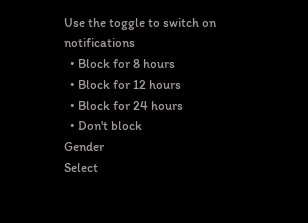Use the toggle to switch on notifications
  • Block for 8 hours
  • Block for 12 hours
  • Block for 24 hours
  • Don't block
Gender
Select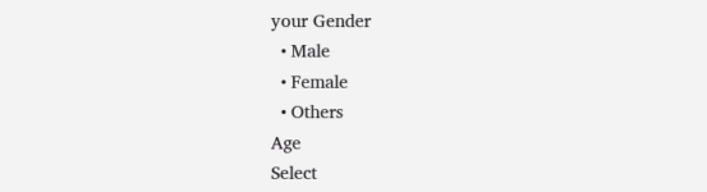your Gender
  • Male
  • Female
  • Others
Age
Select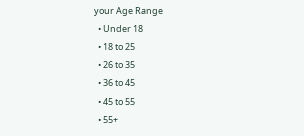your Age Range
  • Under 18
  • 18 to 25
  • 26 to 35
  • 36 to 45
  • 45 to 55
  • 55+